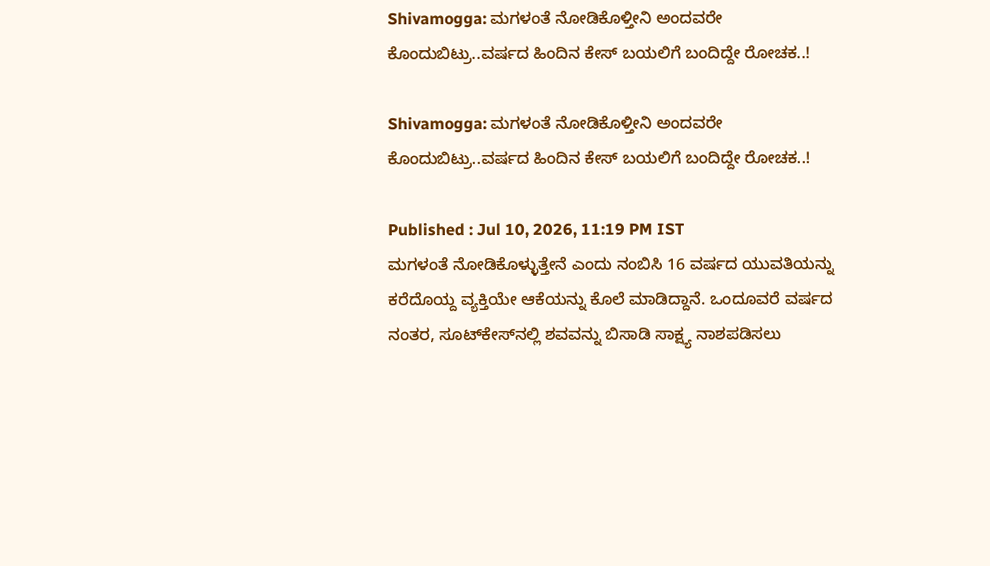Shivamogga: ಮಗಳಂತೆ ನೋಡಿಕೊಳ್ತೀನಿ ಅಂದವರೇ ಕೊಂದುಬಿಟ್ರು..ವರ್ಷದ ಹಿಂದಿನ ಕೇಸ್ ಬಯಲಿಗೆ ಬಂದಿದ್ದೇ ರೋಚಕ..!

Shivamogga: ಮಗಳಂತೆ ನೋಡಿಕೊಳ್ತೀನಿ ಅಂದವರೇ ಕೊಂದುಬಿಟ್ರು..ವರ್ಷದ ಹಿಂದಿನ ಕೇಸ್ ಬಯಲಿಗೆ ಬಂದಿದ್ದೇ ರೋಚಕ..!

Published : Jul 10, 2026, 11:19 PM IST
ಮಗಳಂತೆ ನೋಡಿಕೊಳ್ಳುತ್ತೇನೆ ಎಂದು ನಂಬಿಸಿ 16 ವರ್ಷದ ಯುವತಿಯನ್ನು ಕರೆದೊಯ್ದ ವ್ಯಕ್ತಿಯೇ ಆಕೆಯನ್ನು ಕೊಲೆ ಮಾಡಿದ್ದಾನೆ. ಒಂದೂವರೆ ವರ್ಷದ ನಂತರ, ಸೂಟ್‌ಕೇಸ್‌ನಲ್ಲಿ ಶವವನ್ನು ಬಿಸಾಡಿ ಸಾಕ್ಷ್ಯ ನಾಶಪಡಿಸಲು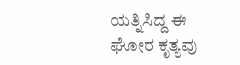ಯತ್ನಿಸಿದ್ದ ಈ ಘೋರ ಕೃತ್ಯವು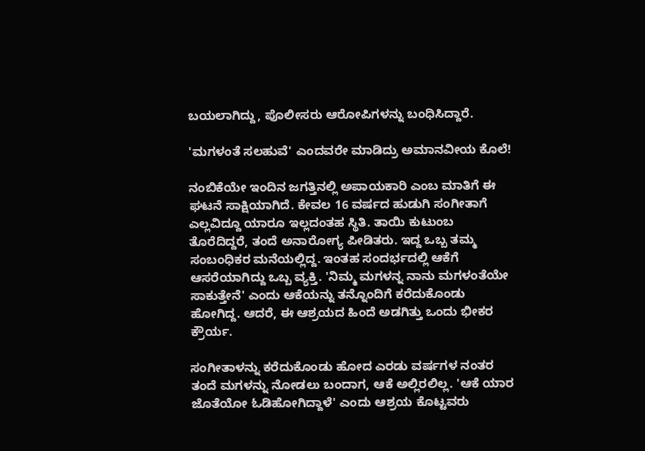ಬಯಲಾಗಿದ್ದು, ಪೊಲೀಸರು ಆರೋಪಿಗಳನ್ನು ಬಂಧಿಸಿದ್ದಾರೆ.

'ಮಗಳಂತೆ ಸಲಹುವೆ' ಎಂದವರೇ ಮಾಡಿದ್ರು ಅಮಾನವೀಯ ಕೊಲೆ!

ನಂಬಿಕೆಯೇ ಇಂದಿನ ಜಗತ್ತಿನಲ್ಲಿ ಅಪಾಯಕಾರಿ ಎಂಬ ಮಾತಿಗೆ ಈ ಘಟನೆ ಸಾಕ್ಷಿಯಾಗಿದೆ. ಕೇವಲ 16 ವರ್ಷದ ಹುಡುಗಿ ಸಂಗೀತಾಗೆ ಎಲ್ಲವಿದ್ದೂ ಯಾರೂ ಇಲ್ಲದಂತಹ ಸ್ಥಿತಿ. ತಾಯಿ ಕುಟುಂಬ ತೊರೆದಿದ್ದರೆ, ತಂದೆ ಅನಾರೋಗ್ಯ ಪೀಡಿತರು. ಇದ್ದ ಒಬ್ಬ ತಮ್ಮ ಸಂಬಂಧಿಕರ ಮನೆಯಲ್ಲಿದ್ದ. ಇಂತಹ ಸಂದರ್ಭದಲ್ಲಿ ಆಕೆಗೆ ಆಸರೆಯಾಗಿದ್ದು ಒಬ್ಬ ವ್ಯಕ್ತಿ. 'ನಿಮ್ಮ ಮಗಳನ್ನ ನಾನು ಮಗಳಂತೆಯೇ ಸಾಕುತ್ತೇನೆ' ಎಂದು ಆಕೆಯನ್ನು ತನ್ನೊಂದಿಗೆ ಕರೆದುಕೊಂಡು ಹೋಗಿದ್ದ. ಆದರೆ, ಈ ಆಶ್ರಯದ ಹಿಂದೆ ಅಡಗಿತ್ತು ಒಂದು ಭೀಕರ ಕ್ರೌರ್ಯ.

ಸಂಗೀತಾಳನ್ನು ಕರೆದುಕೊಂಡು ಹೋದ ಎರಡು ವರ್ಷಗಳ ನಂತರ ತಂದೆ ಮಗಳನ್ನು ನೋಡಲು ಬಂದಾಗ, ಆಕೆ ಅಲ್ಲಿರಲಿಲ್ಲ. 'ಆಕೆ ಯಾರ ಜೊತೆಯೋ ಓಡಿಹೋಗಿದ್ದಾಳೆ' ಎಂದು ಆಶ್ರಯ ಕೊಟ್ಟವರು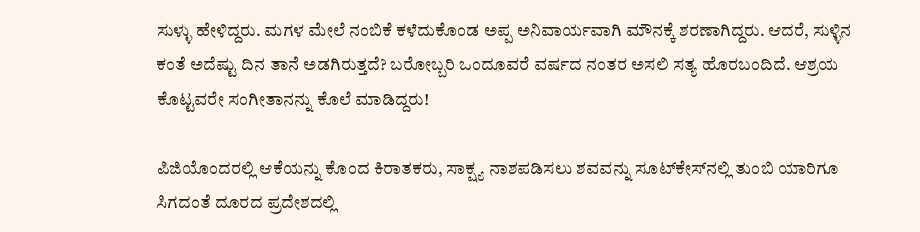ಸುಳ್ಳು ಹೇಳಿದ್ದರು. ಮಗಳ ಮೇಲೆ ನಂಬಿಕೆ ಕಳೆದುಕೊಂಡ ಅಪ್ಪ ಅನಿವಾರ್ಯವಾಗಿ ಮೌನಕ್ಕೆ ಶರಣಾಗಿದ್ದರು. ಆದರೆ, ಸುಳ್ಳಿನ ಕಂತೆ ಅದೆಷ್ಟು ದಿನ ತಾನೆ ಅಡಗಿರುತ್ತದೆ? ಬರೋಬ್ಬರಿ ಒಂದೂವರೆ ವರ್ಷದ ನಂತರ ಅಸಲಿ ಸತ್ಯ ಹೊರಬಂದಿದೆ. ಆಶ್ರಯ ಕೊಟ್ಟವರೇ ಸಂಗೀತಾನನ್ನು ಕೊಲೆ ಮಾಡಿದ್ದರು!

ಪಿಜಿಯೊಂದರಲ್ಲಿ ಆಕೆಯನ್ನು ಕೊಂದ ಕಿರಾತಕರು, ಸಾಕ್ಷ್ಯ ನಾಶಪಡಿಸಲು ಶವವನ್ನು ಸೂಟ್‌ಕೇಸ್‌ನಲ್ಲಿ ತುಂಬಿ ಯಾರಿಗೂ ಸಿಗದಂತೆ ದೂರದ ಪ್ರದೇಶದಲ್ಲಿ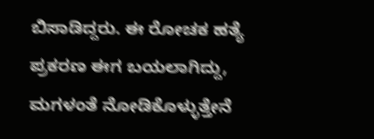ಬಿಸಾಡಿದ್ದರು. ಈ ರೋಚಕ ಹತ್ಯೆ ಪ್ರಕರಣ ಈಗ ಬಯಲಾಗಿದ್ದು, ಮಗಳಂತೆ ನೋಡಿಕೊಳ್ಳುತ್ತೇನೆ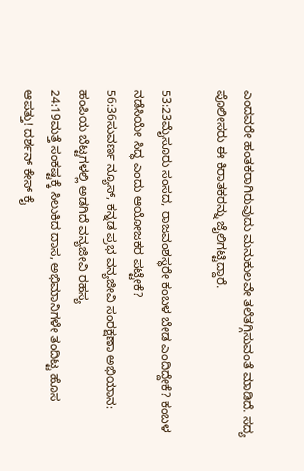ಎಂದವರೇ ಹಂತಕರಾಗಿರುವುದು ಮನುಕುಲವೇ ತಲೆತಗ್ಗಿಸುವಂತೆ ಮಾಡಿದೆ. ಸದ್ಯ ಪೊಲೀಸರು ಈ ಕಿರಾತಕರನ್ನು ಜೈಲಿಗಟ್ಟಿದ್ದಾರೆ.

53:23ಮೈಸೂರು ಸಂಸದ, ರಾಜವಂಶಸ್ಥರೇ ಕಂಬಳ ಬೇಡ ಎಂದಿದ್ದೇಕೆ? ಕಂಬಳ ನಡೆಸಿಯೇ ಸಿದ್ಧ ಎಂದು ಆಯೋಜಕರ ಪಟ್ಟೇಕೆ?
56:36ಸುವರ್ಣ ನ್ಯೂಸ್, ಕನ್ನಡ ಪ್ರಭ ವನ್ಯಜೀವಿ ಸಂರಕ್ಷಣಾ ಅಭಿಯಾನ: ಹಂಪಿಯ ಬೆಟ್ಟಗಳಲ್ಲಿ ಅಡಗಿದೆ ವನ್ಯಜೀವಿ ರಹಸ್ಯ
24:19ಮತ್ತೆ ಸಂಕಷ್ಟಕ್ಕೆ ಸಿಲುಕಿದ ದಾಸ, ಅಭಿಮಾನಿಗಳೇ ತಂದಿಟ್ಟ ಹೊಸ ಆಪತ್ತು! ದರ್ಶನ್ ಕೇಸ್ ಕೈ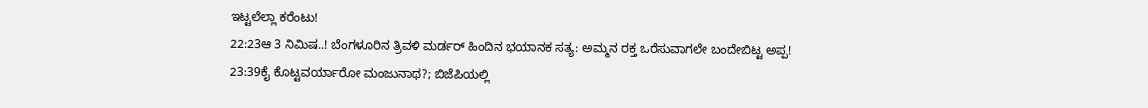ಇಟ್ಟಲೆಲ್ಲಾ ಕರೆಂಟು!
22:23ಆ 3 ನಿಮಿಷ..! ಬೆಂಗಳೂರಿನ ತ್ರಿವಳಿ ಮರ್ಡರ್ ಹಿಂದಿನ ಭಯಾನಕ ಸತ್ಯ: ಅಮ್ಮನ ರಕ್ತ ಒರೆಸುವಾಗಲೇ ಬಂದೇಬಿಟ್ಟ ಅಪ್ಪ!
23:39ಕೈ ಕೊಟ್ಟವರ್ಯಾರೋ ಮಂಜುನಾಥ?; ಬಿಜೆಪಿಯಲ್ಲಿ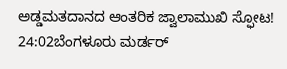ಅಡ್ಡಮತದಾನದ ಆಂತರಿಕ ಜ್ವಾಲಾಮುಖಿ ಸ್ಫೋಟ!
24:02ಬೆಂಗಳೂರು ಮರ್ಡರ್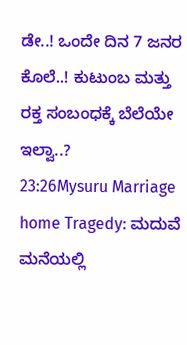ಡೇ..! ಒಂದೇ ದಿನ 7 ಜನರ ಕೊಲೆ..! ಕುಟುಂಬ ಮತ್ತು ರಕ್ತ ಸಂಬಂಧಕ್ಕೆ ಬೆಲೆಯೇ ಇಲ್ವಾ..?
23:26Mysuru Marriage home Tragedy: ಮದುವೆ ಮನೆಯಲ್ಲಿ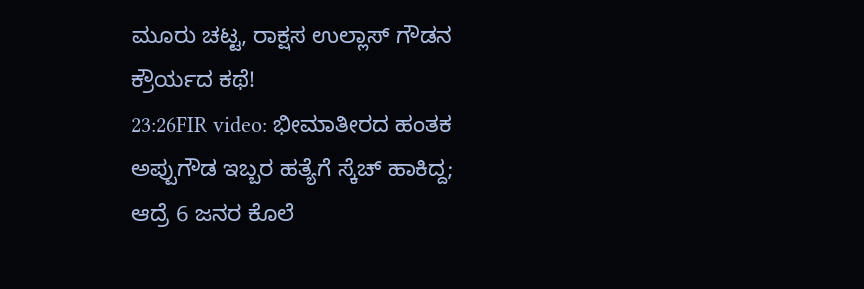ಮೂರು ಚಟ್ಟ, ರಾಕ್ಷಸ ಉಲ್ಲಾಸ್ ಗೌಡನ ಕ್ರೌರ್ಯದ ಕಥೆ!
23:26FIR video: ಭೀಮಾತೀರದ ಹಂತಕ ಅಪ್ಪುಗೌಡ ಇಬ್ಬರ ಹತ್ಯೆಗೆ ಸ್ಕೆಚ್ ಹಾಕಿದ್ದ; ಆದ್ರೆ 6 ಜನರ ಕೊಲೆ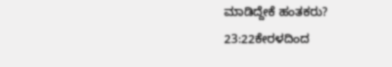ಮಾಡಿದ್ದೇಕೆ ಹಂತಕರು?
23:22ಕೇರಳದಿಂದ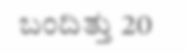ಬಂದಿತ್ತು 20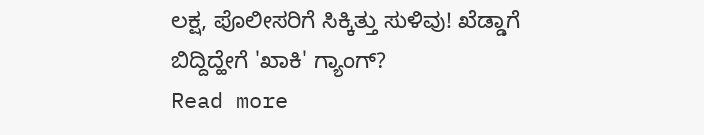ಲಕ್ಷ, ಪೊಲೀಸರಿಗೆ ಸಿಕ್ಕಿತ್ತು ಸುಳಿವು! ಖೆಡ್ಡಾಗೆ ಬಿದ್ದಿದ್ಹೇಗೆ 'ಖಾಕಿ' ಗ್ಯಾಂಗ್?
Read more